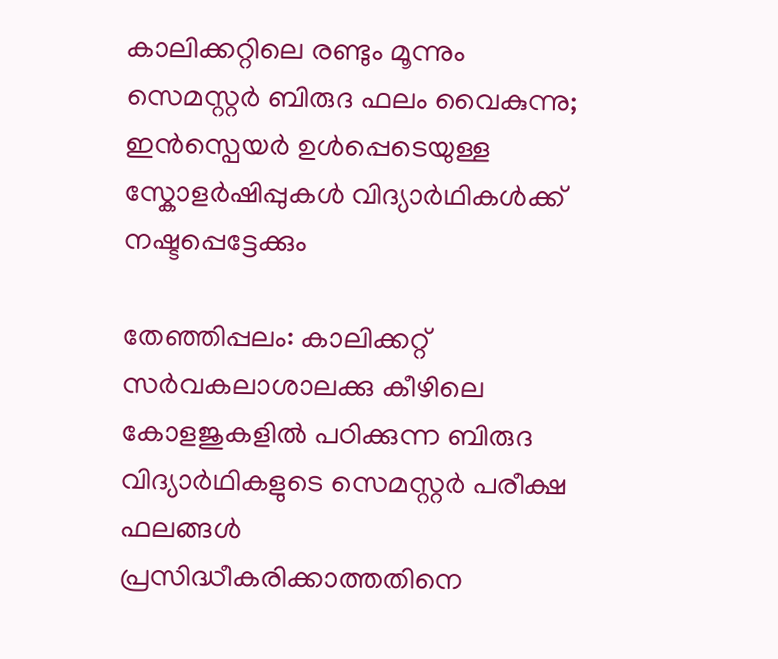കാലിക്കറ്റിലെ രണ്ടും മൂന്നും സെമസ്റ്റർ ബിരുദ ഫലം വൈകുന്നു; ഇൻസ്പെയർ ഉൾപ്പെടെയുള്ള സ്കോളർഷിപ്പുകൾ വിദ്യാർഥികൾക്ക് നഷ്ടപ്പെട്ടേക്കും

തേഞ്ഞിപ്പലം: കാലിക്കറ്റ് സർവകലാശാലക്കു കീഴിലെ കോളജുകളിൽ പഠിക്കുന്ന ബിരുദ വിദ്യാർഥികളുടെ സെമസ്റ്റർ പരീക്ഷ ഫലങ്ങൾ പ്രസിദ്ധീകരിക്കാത്തതിനെ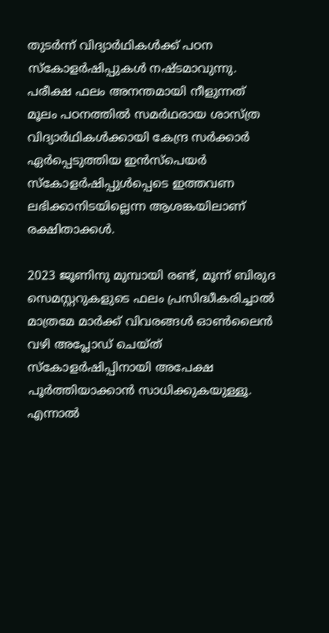തുടർന്ന് വിദ്യാർഥികൾക്ക് പഠന സ്കോളർഷിപ്പുകൾ നഷ്ടമാവുന്നു. പരീക്ഷ ഫലം അനന്തമായി നീളുന്നത് മൂലം പഠനത്തിൽ സമർഥരായ ശാസ്ത്ര വിദ്യാർഥികൾക്കായി കേന്ദ്ര സർക്കാർ ഏർപ്പെടുത്തിയ ഇൻസ്പെയർ സ്കോളർഷിപ്പുൾപ്പെടെ ഇത്തവണ ലഭിക്കാനിടയില്ലെന്ന ആശങ്കയിലാണ് രക്ഷിതാക്കൾ.

2023 ജൂണിനു മുമ്പായി രണ്ട്, മൂന്ന് ബിരുദ സെമസ്റ്ററുകളുടെ ഫലം പ്രസിദ്ധീകരിച്ചാൽ മാത്രമേ മാർക്ക് വിവരങ്ങൾ ഓൺലൈൻ വഴി അപ്ലോഡ് ചെയ്ത് സ്കോളർഷിപ്പിനായി അപേക്ഷ പൂർത്തിയാക്കാൻ സാധിക്കുകയുള്ളൂ. എന്നാൽ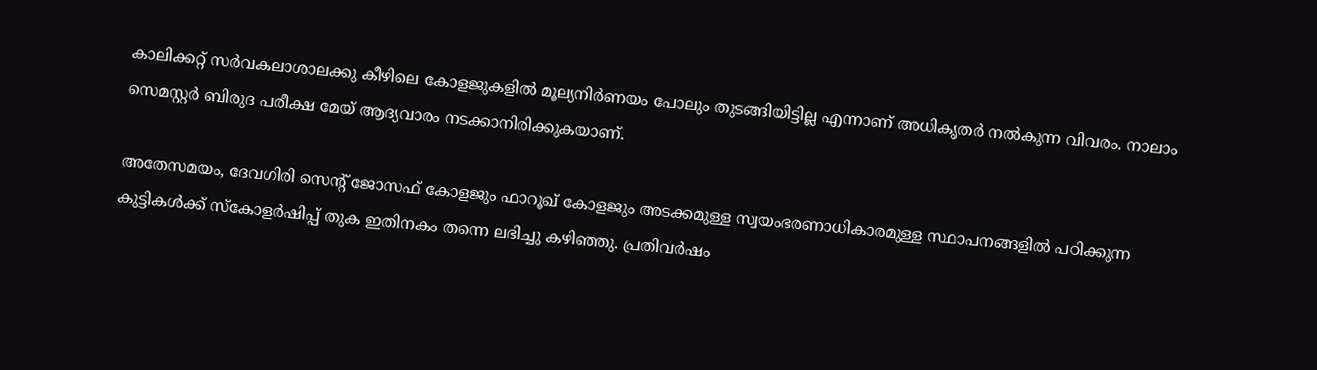കാലിക്കറ്റ് സർവകലാശാലക്കു കീഴിലെ കോളജുകളിൽ മൂല്യനിർണയം പോലും തുടങ്ങിയിട്ടില്ല എന്നാണ് അധികൃതർ നൽകുന്ന വിവരം. നാലാം സെമസ്റ്റർ ബിരുദ പരീക്ഷ മേയ് ആദ്യവാരം നടക്കാനിരിക്കുകയാണ്.

അതേസമയം, ദേവഗിരി സെന്റ് ജോസഫ് കോളജും ഫാറൂഖ് കോളജും അടക്കമുള്ള സ്വയംഭരണാധികാരമുള്ള സ്ഥാപനങ്ങളിൽ പഠിക്കുന്ന കുട്ടികൾക്ക് സ്കോളർഷിപ്പ് തുക ഇതിനകം തന്നെ ലഭിച്ചു കഴിഞ്ഞു. പ്രതിവർഷം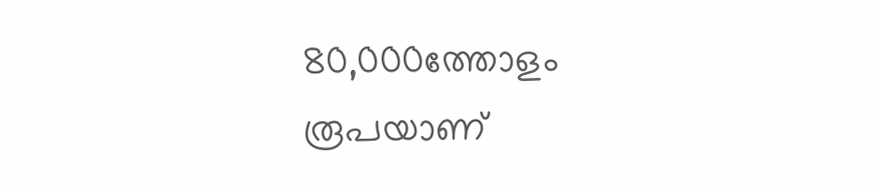80,000ത്തോളം രൂപയാണ്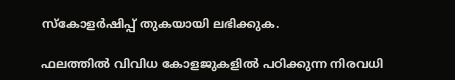സ്കോളർഷിപ്പ് തുകയായി ലഭിക്കുക.

ഫലത്തിൽ വിവിധ കോളജുകളിൽ പഠിക്കുന്ന നിരവധി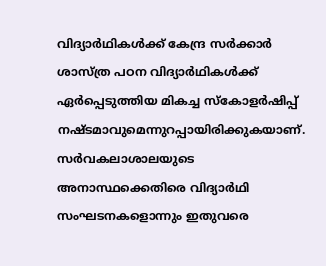വിദ്യാർഥികൾക്ക് കേന്ദ്ര സർക്കാർ ശാസ്ത്ര പഠന വിദ്യാർഥികൾക്ക് ഏർപ്പെടുത്തിയ മികച്ച സ്കോളർഷിപ്പ് നഷ്ടമാവുമെന്നുറപ്പായിരിക്കുകയാണ്. സർവകലാശാലയുടെ അനാസ്ഥക്കെതിരെ വിദ്യാർഥി സംഘടനകളൊന്നും ഇതുവരെ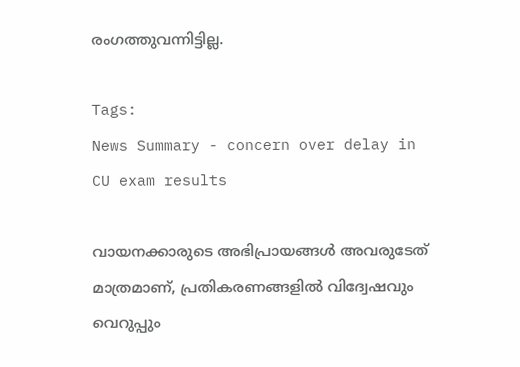രംഗത്തുവന്നിട്ടില്ല.

Tags:
News Summary - concern over delay in CU exam results

വായനക്കാരുടെ അഭിപ്രായങ്ങള്‍ അവരുടേത് മാത്രമാണ്, പ്രതികരണങ്ങളിൽ വിദ്വേഷവും വെറുപ്പും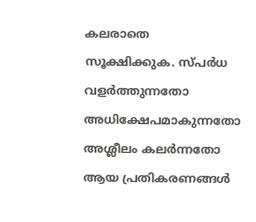കലരാതെ സൂക്ഷിക്കുക. സ്പർധ വളർത്തുന്നതോ അധിക്ഷേപമാകുന്നതോ അശ്ലീലം കലർന്നതോ ആയ പ്രതികരണങ്ങൾ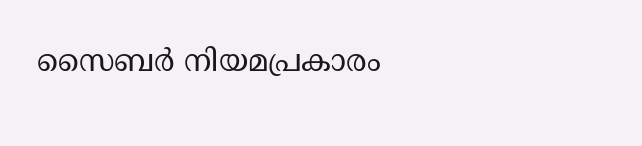സൈബർ നിയമപ്രകാരം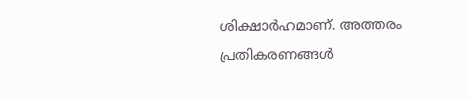ശിക്ഷാർഹമാണ്. അത്തരം പ്രതികരണങ്ങൾ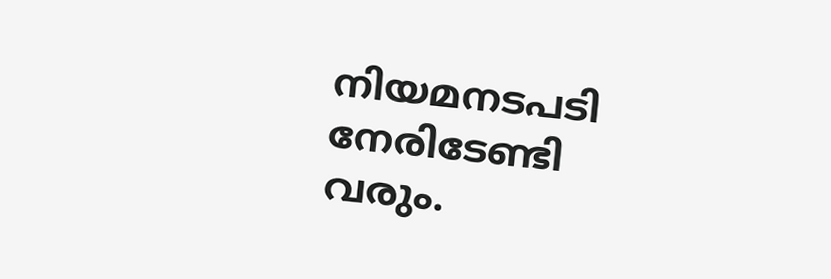നിയമനടപടി നേരിടേണ്ടി വരും.